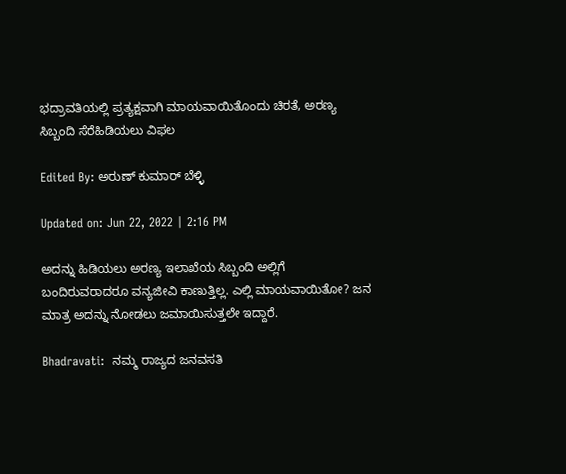ಭದ್ರಾವತಿಯಲ್ಲಿ ಪ್ರತ್ಯಕ್ಷವಾಗಿ ಮಾಯವಾಯಿತೊಂದು ಚಿರತೆ, ಅರಣ್ಯ ಸಿಬ್ಬಂದಿ ಸೆರೆಹಿಡಿಯಲು ವಿಫಲ

Edited By: ಅರುಣ್ ಕುಮಾರ್ ಬೆಳ್ಳಿ

Updated on: Jun 22, 2022 | 2:16 PM

ಅದನ್ನು ಹಿಡಿಯಲು ಅರಣ್ಯ ಇಲಾಖೆಯ ಸಿಬ್ಬಂದಿ ಅಲ್ಲಿಗೆ ಬಂದಿರುವರಾದರೂ ವನ್ಯಜೀವಿ ಕಾಣುತ್ತಿಲ್ಲ. ಎಲ್ಲಿ ಮಾಯವಾಯಿತೋ? ಜನ ಮಾತ್ರ ಅದನ್ನು ನೋಡಲು ಜಮಾಯಿಸುತ್ತಲೇ ಇದ್ದಾರೆ.

Bhadravati:  ನಮ್ಮ ರಾಜ್ಯದ ಜನವಸತಿ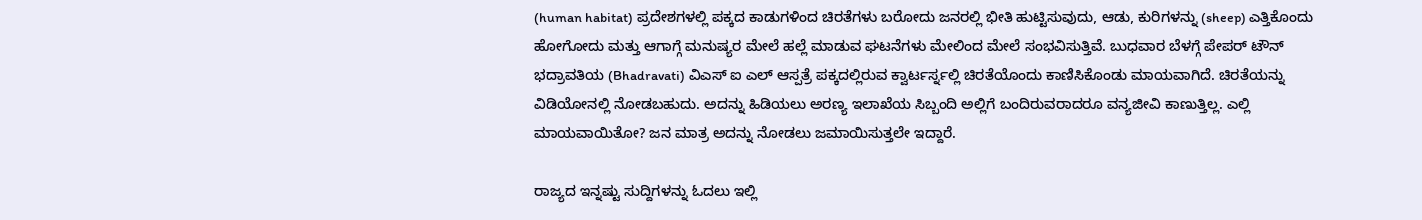(human habitat) ಪ್ರದೇಶಗಳಲ್ಲಿ ಪಕ್ಕದ ಕಾಡುಗಳಿಂದ ಚಿರತೆಗಳು ಬರೋದು ಜನರಲ್ಲಿ ಭೀತಿ ಹುಟ್ಟಿಸುವುದು, ಆಡು, ಕುರಿಗಳನ್ನು (sheep) ಎತ್ತಿಕೊಂದು ಹೋಗೋದು ಮತ್ತು ಆಗಾಗ್ಗೆ ಮನುಷ್ಯರ ಮೇಲೆ ಹಲ್ಲೆ ಮಾಡುವ ಘಟನೆಗಳು ಮೇಲಿಂದ ಮೇಲೆ ಸಂಭವಿಸುತ್ತಿವೆ. ಬುಧವಾರ ಬೆಳಗ್ಗೆ ಪೇಪರ್ ಟೌನ್ ಭದ್ರಾವತಿಯ (Bhadravati) ವಿಎಸ್ ಐ ಎಲ್ ಆಸ್ಪತ್ರೆ ಪಕ್ಕದಲ್ಲಿರುವ ಕ್ವಾರ್ಟರ್ಸ್ನಲ್ಲಿ ಚಿರತೆಯೊಂದು ಕಾಣಿಸಿಕೊಂಡು ಮಾಯವಾಗಿದೆ. ಚಿರತೆಯನ್ನು ವಿಡಿಯೋನಲ್ಲಿ ನೋಡಬಹುದು. ಅದನ್ನು ಹಿಡಿಯಲು ಅರಣ್ಯ ಇಲಾಖೆಯ ಸಿಬ್ಬಂದಿ ಅಲ್ಲಿಗೆ ಬಂದಿರುವರಾದರೂ ವನ್ಯಜೀವಿ ಕಾಣುತ್ತಿಲ್ಲ. ಎಲ್ಲಿ ಮಾಯವಾಯಿತೋ? ಜನ ಮಾತ್ರ ಅದನ್ನು ನೋಡಲು ಜಮಾಯಿಸುತ್ತಲೇ ಇದ್ದಾರೆ.

ರಾಜ್ಯದ ಇನ್ನಷ್ಟು ಸುದ್ದಿಗಳನ್ನು ಓದಲು ಇಲ್ಲಿ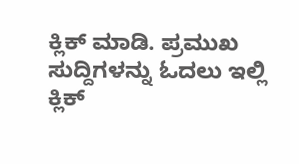ಕ್ಲಿಕ್ ಮಾಡಿ. ಪ್ರಮುಖ ಸುದ್ದಿಗಳನ್ನು ಓದಲು ಇಲ್ಲಿ ಕ್ಲಿಕ್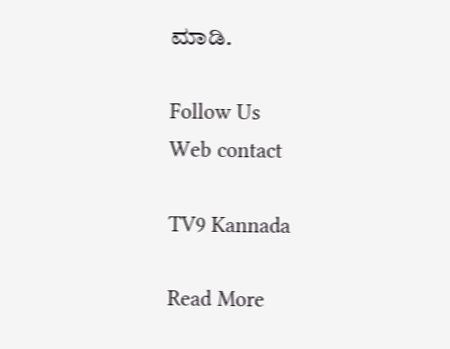ಮಾಡಿ.

Follow Us
Web contact

TV9 Kannada

Read More